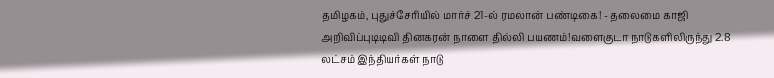தமிழகம், புதுச்சேரியில் மார்ச் 21-ல் ரமலான் பண்டிகை! - தலைமை காஜி அறிவிப்புடிடிவி தினகரன் நாளை தில்லி பயணம்!வளைகுடா நாடுகளிலிருந்து 2.8 லட்சம் இந்தியர்கள் நாடு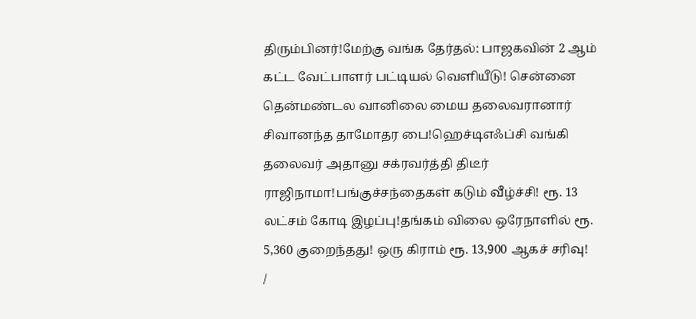திரும்பினர்!மேற்கு வங்க தேர்தல்: பாஜகவின் 2 ஆம் கட்ட வேட்பாளர் பட்டியல் வெளியீடு! சென்னை தென்மண்டல வானிலை மைய தலைவரானார் சிவானந்த தாமோதர பை!ஹெச்டிஎஃப்சி வங்கி தலைவர் அதானு சக்ரவர்த்தி திடீர் ராஜிநாமா!பங்குச்சந்தைகள் கடும் வீழ்ச்சி! ரூ. 13 லட்சம் கோடி இழப்பு!தங்கம் விலை ஒரேநாளில் ரூ. 5,360 குறைந்தது! ஒரு கிராம் ரூ. 13,900 ஆகச் சரிவு!
/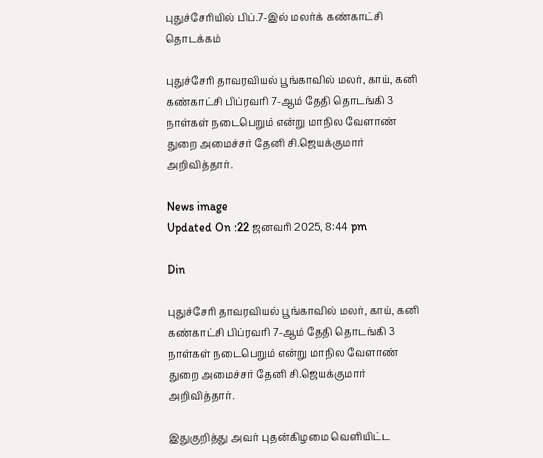புதுச்சேரியில் பிப்.7-இல் மலர்க் கண்காட்சி தொடக்கம்

புதுச்சேரி தாவரவியல் பூங்காவில் மலர், காய், கனி கண்காட்சி பிப்ரவரி 7-ஆம் தேதி தொடங்கி 3 நாள்கள் நடைபெறும் என்று மாநில வேளாண் துறை அமைச்சர் தேனி சி.ஜெயக்குமார் அறிவித்தார்.

News image
Updated On :22 ஜனவரி 2025, 8:44 pm

Din

புதுச்சேரி தாவரவியல் பூங்காவில் மலர், காய், கனி கண்காட்சி பிப்ரவரி 7-ஆம் தேதி தொடங்கி 3 நாள்கள் நடைபெறும் என்று மாநில வேளாண் துறை அமைச்சர் தேனி சி.ஜெயக்குமார் அறிவித்தார்.

இதுகுறித்து அவர் புதன்கிழமை வெளியிட்ட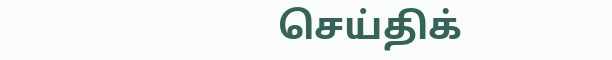செய்திக்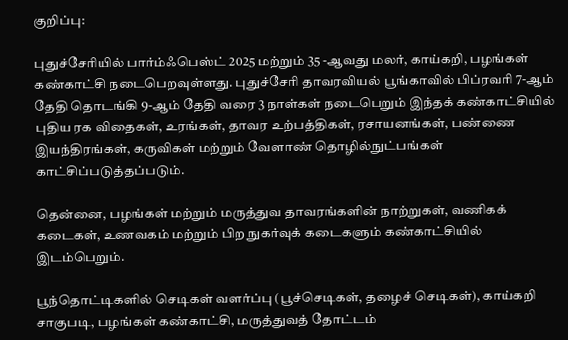குறிப்பு:

புதுச்சேரியில் பார்ம்ஃபெஸ்ட் 2025 மற்றும் 35 -ஆவது மலர், காய்கறி, பழங்கள் கண்காட்சி நடைபெறவுள்ளது. புதுச்சேரி தாவரவியல் பூங்காவில் பிப்ரவரி 7-ஆம் தேதி தொடங்கி 9-ஆம் தேதி வரை 3 நாள்கள் நடைபெறும் இந்தக் கண்காட்சியில் புதிய ரக விதைகள், உரங்கள், தாவர உற்பத்திகள், ரசாயனங்கள், பண்ணை இயந்திரங்கள், கருவிகள் மற்றும் வேளாண் தொழில்நுட்பங்கள் காட்சிப்படுத்தப்படும்.

தென்னை, பழங்கள் மற்றும் மருத்துவ தாவரங்களின் நாற்றுகள், வணிகக் கடைகள், உணவகம் மற்றும் பிற நுகர்வுக் கடைகளும் கண்காட்சியில் இடம்பெறும்.

பூந்தொட்டிகளில் செடிகள் வளர்ப்பு (பூச்செடிகள், தழைச் செடிகள்), காய்கறி சாகுபடி, பழங்கள் கண்காட்சி, மருத்துவத் தோட்டம்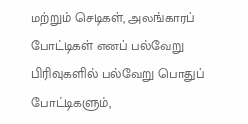மற்றும் செடிகள், அலங்காரப் போட்டிகள் எனப் பல்வேறு பிரிவுகளில் பல்வேறு பொதுப் போட்டிகளும்,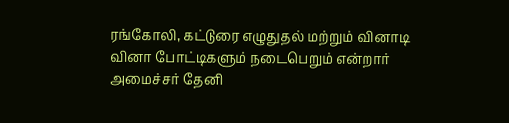ரங்கோலி, கட்டுரை எழுதுதல் மற்றும் வினாடி வினா போட்டிகளும் நடைபெறும் என்றார் அமைச்சர் தேனி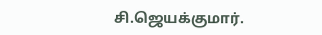சி.ஜெயக்குமார்.